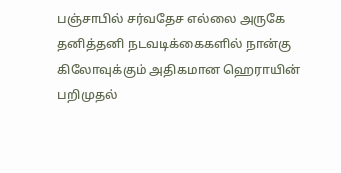பஞ்சாபில் சர்வதேச எல்லை அருகே தனித்தனி நடவடிக்கைகளில் நான்கு கிலோவுக்கும் அதிகமான ஹெராயின் பறிமுதல்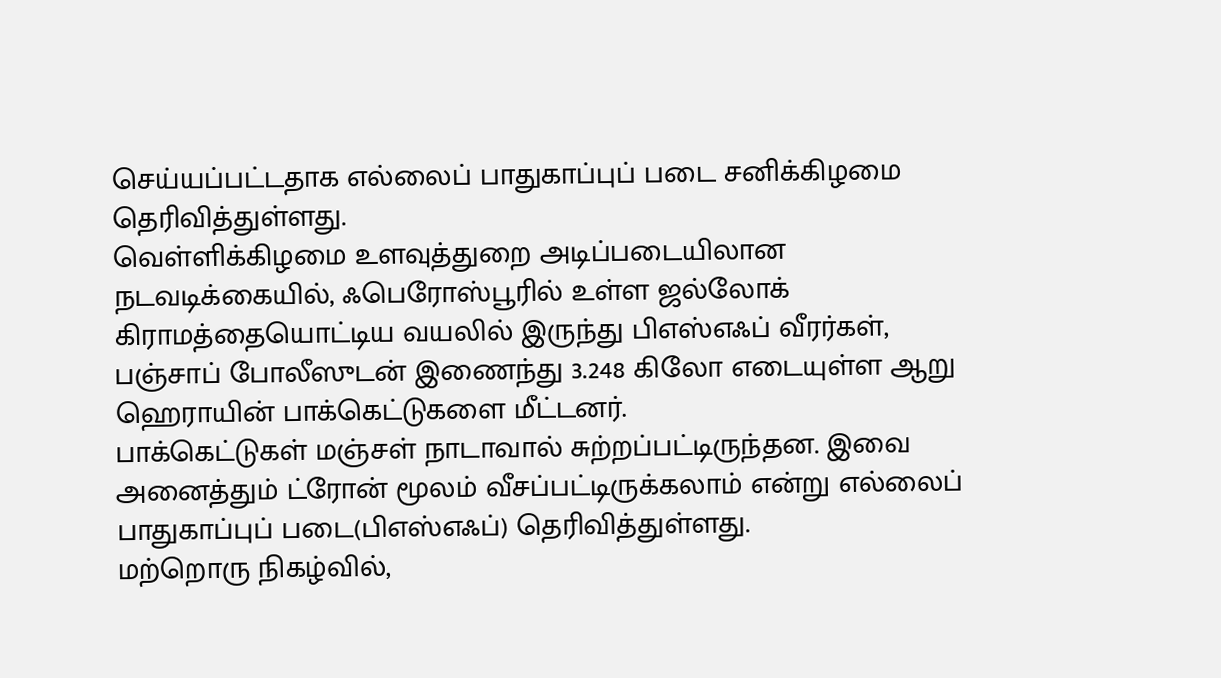செய்யப்பட்டதாக எல்லைப் பாதுகாப்புப் படை சனிக்கிழமை தெரிவித்துள்ளது.
வெள்ளிக்கிழமை உளவுத்துறை அடிப்படையிலான நடவடிக்கையில், ஃபெரோஸ்பூரில் உள்ள ஜல்லோக் கிராமத்தையொட்டிய வயலில் இருந்து பிஎஸ்எஃப் வீரர்கள், பஞ்சாப் போலீஸுடன் இணைந்து 3.248 கிலோ எடையுள்ள ஆறு ஹெராயின் பாக்கெட்டுகளை மீட்டனர்.
பாக்கெட்டுகள் மஞ்சள் நாடாவால் சுற்றப்பட்டிருந்தன. இவை அனைத்தும் ட்ரோன் மூலம் வீசப்பட்டிருக்கலாம் என்று எல்லைப் பாதுகாப்புப் படை(பிஎஸ்எஃப்) தெரிவித்துள்ளது.
மற்றொரு நிகழ்வில்,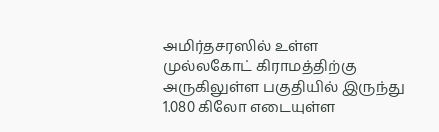அமிர்தசரஸில் உள்ள முல்லகோட் கிராமத்திற்கு அருகிலுள்ள பகுதியில் இருந்து 1.080 கிலோ எடையுள்ள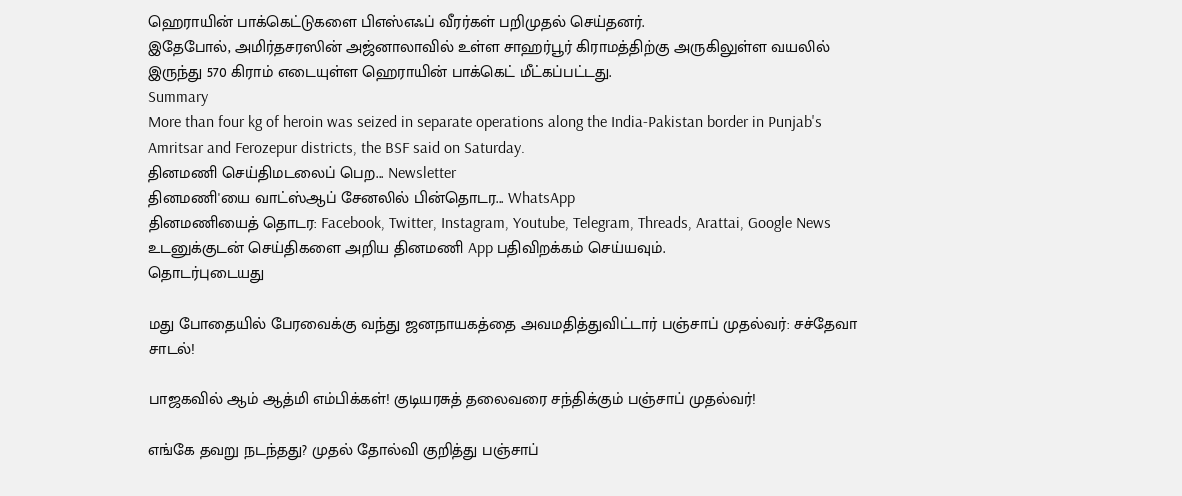ஹெராயின் பாக்கெட்டுகளை பிஎஸ்எஃப் வீரர்கள் பறிமுதல் செய்தனர்.
இதேபோல், அமிர்தசரஸின் அஜ்னாலாவில் உள்ள சாஹர்பூர் கிராமத்திற்கு அருகிலுள்ள வயலில் இருந்து 570 கிராம் எடையுள்ள ஹெராயின் பாக்கெட் மீட்கப்பட்டது.
Summary
More than four kg of heroin was seized in separate operations along the India-Pakistan border in Punjab's Amritsar and Ferozepur districts, the BSF said on Saturday.
தினமணி செய்திமடலைப் பெற... Newsletter
தினமணி'யை வாட்ஸ்ஆப் சேனலில் பின்தொடர... WhatsApp
தினமணியைத் தொடர: Facebook, Twitter, Instagram, Youtube, Telegram, Threads, Arattai, Google News
உடனுக்குடன் செய்திகளை அறிய தினமணி App பதிவிறக்கம் செய்யவும்.
தொடர்புடையது

மது போதையில் பேரவைக்கு வந்து ஜனநாயகத்தை அவமதித்துவிட்டார் பஞ்சாப் முதல்வர்: சச்தேவா சாடல்!

பாஜகவில் ஆம் ஆத்மி எம்பிக்கள்! குடியரசுத் தலைவரை சந்திக்கும் பஞ்சாப் முதல்வர்!

எங்கே தவறு நடந்தது? முதல் தோல்வி குறித்து பஞ்சாப்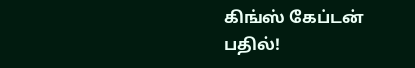கிங்ஸ் கேப்டன் பதில்!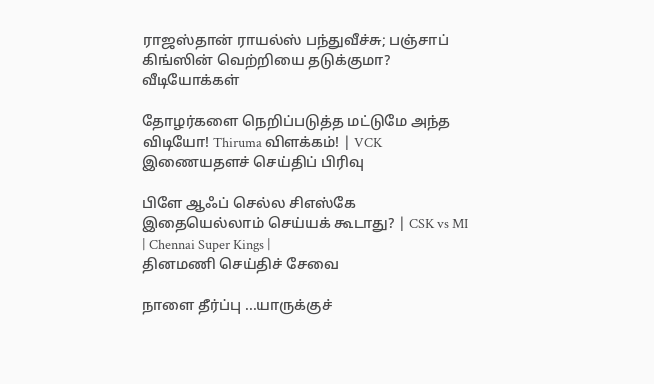ராஜஸ்தான் ராயல்ஸ் பந்துவீச்சு; பஞ்சாப் கிங்ஸின் வெற்றியை தடுக்குமா?
வீடியோக்கள்

தோழர்களை நெறிப்படுத்த மட்டுமே அந்த விடியோ! Thiruma விளக்கம்! | VCK
இணையதளச் செய்திப் பிரிவு

பிளே ஆஃப் செல்ல சிஎஸ்கே இதையெல்லாம் செய்யக் கூடாது? | CSK vs MI | Chennai Super Kings |
தினமணி செய்திச் சேவை

நாளை தீர்ப்பு ...யாருக்குச்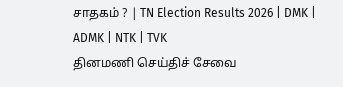சாதகம் ? | TN Election Results 2026 | DMK | ADMK | NTK | TVK
தினமணி செய்திச் சேவை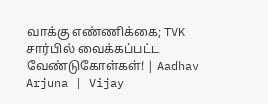வாக்கு எண்ணிக்கை; TVK சார்பில் வைக்கப்பட்ட வேண்டுகோள்கள்! | Aadhav Arjuna | Vijay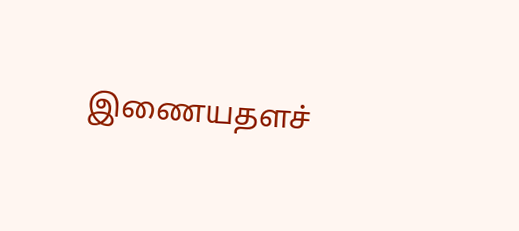இணையதளச்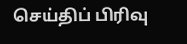செய்திப் பிரிவு